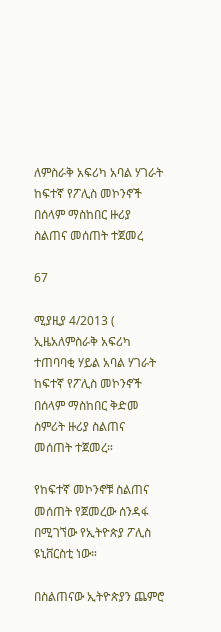ለምስራቅ አፍሪካ አባል ሃገራት ከፍተኛ የፖሊስ መኮንኖች በሰላም ማስከበር ዙሪያ ስልጠና መሰጠት ተጀመረ

67

ሚያዚያ 4/2013 ( ኢዜአለምስራቅ አፍሪካ ተጠባባቂ ሃይል አባል ሃገራት ከፍተኛ የፖሊስ መኮንኖች በሰላም ማስከበር ቅድመ ስምሪት ዙሪያ ስልጠና መሰጠት ተጀመረ።

የከፍተኛ መኮንኖቹ ስልጠና መሰጠት የጀመረው ሰንዳፋ በሚገኘው የኢትዮጵያ ፖሊስ ዩኒቨርስቲ ነው።

በስልጠናው ኢትዮጵያን ጨምሮ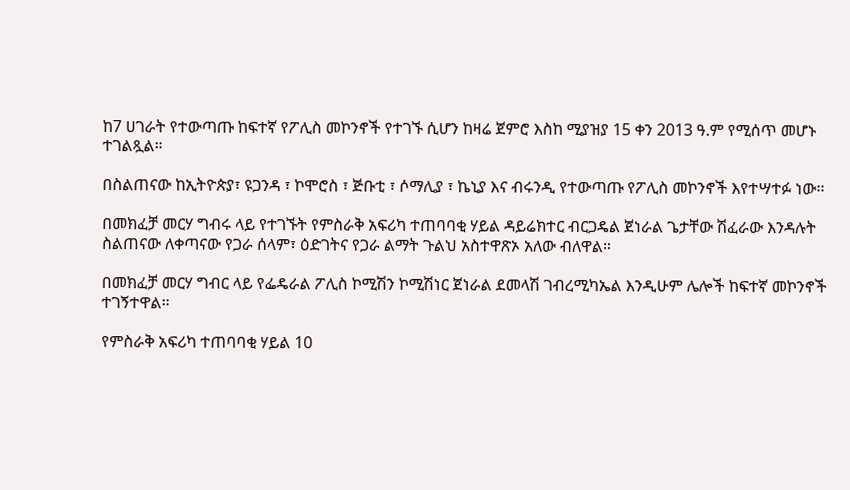ከ7 ሀገራት የተውጣጡ ከፍተኛ የፖሊስ መኮንኖች የተገኙ ሲሆን ከዛሬ ጀምሮ እስከ ሚያዝያ 15 ቀን 2013 ዓ.ም የሚሰጥ መሆኑ ተገልጿል።

በስልጠናው ከኢትዮጵያ፣ ዩጋንዳ ፣ ኮሞሮስ ፣ ጅቡቲ ፣ ሶማሊያ ፣ ኬኒያ እና ብሩንዲ የተውጣጡ የፖሊስ መኮንኖች እየተሣተፉ ነው፡፡

በመክፈቻ መርሃ ግብሩ ላይ የተገኙት የምስራቅ አፍሪካ ተጠባባቂ ሃይል ዳይሬክተር ብርጋዴል ጀነራል ጌታቸው ሽፈራው እንዳሉት ስልጠናው ለቀጣናው የጋራ ሰላም፣ ዕድገትና የጋራ ልማት ጉልህ አስተዋጽኦ አለው ብለዋል።

በመክፈቻ መርሃ ግብር ላይ የፌዴራል ፖሊስ ኮሚሽን ኮሚሽነር ጀነራል ደመላሽ ገብረሚካኤል እንዲሁም ሌሎች ከፍተኛ መኮንኖች ተገኝተዋል።

የምስራቅ አፍሪካ ተጠባባቂ ሃይል 10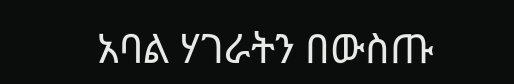አባል ሃገራትን በውስጡ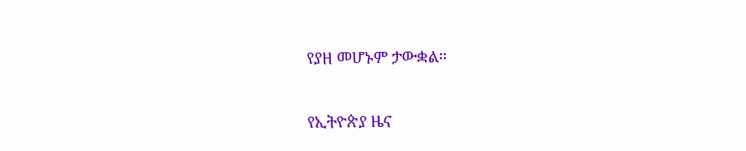የያዘ መሆኑም ታውቋል።

የኢትዮጵያ ዜና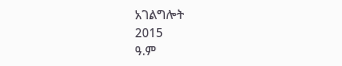አገልግሎት
2015
ዓ.ም